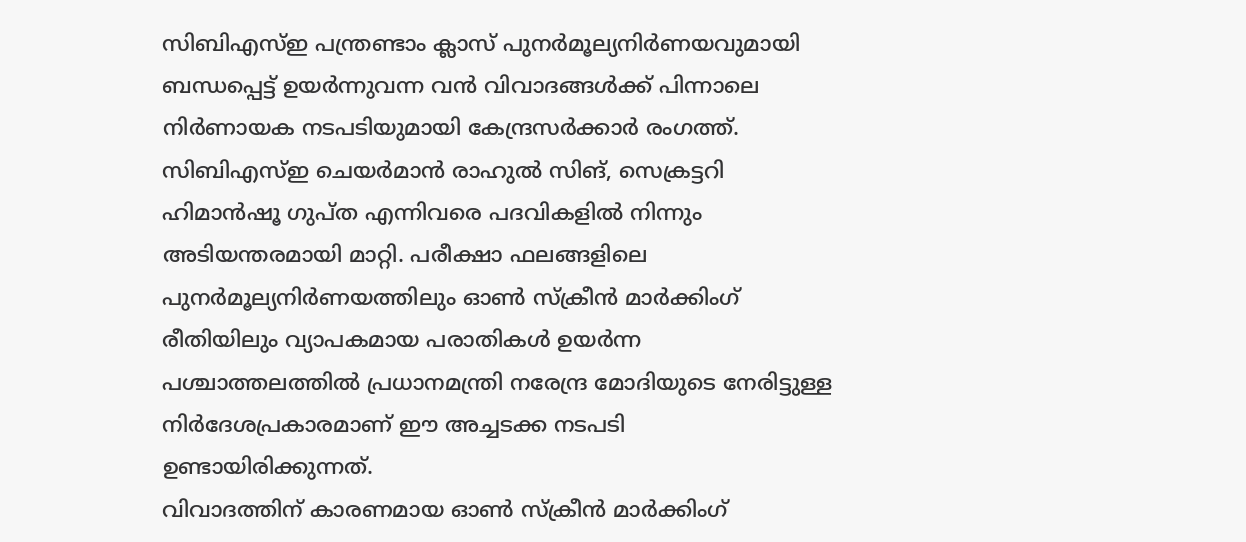സിബിഎസ്ഇ പന്ത്രണ്ടാം ക്ലാസ് പുനർമൂല്യനിർണയവുമായി ബന്ധപ്പെട്ട് ഉയർന്നുവന്ന വൻ വിവാദങ്ങൾക്ക് പിന്നാലെ നിർണായക നടപടിയുമായി കേന്ദ്രസർക്കാർ രംഗത്ത്. സിബിഎസ്ഇ ചെയർമാൻ രാഹുൽ സിങ്, സെക്രട്ടറി ഹിമാൻഷൂ ഗുപ്ത എന്നിവരെ പദവികളിൽ നിന്നും അടിയന്തരമായി മാറ്റി. പരീക്ഷാ ഫലങ്ങളിലെ പുനർമൂല്യനിർണയത്തിലും ഓൺ സ്ക്രീൻ മാർക്കിംഗ് രീതിയിലും വ്യാപകമായ പരാതികൾ ഉയർന്ന പശ്ചാത്തലത്തിൽ പ്രധാനമന്ത്രി നരേന്ദ്ര മോദിയുടെ നേരിട്ടുള്ള നിർദേശപ്രകാരമാണ് ഈ അച്ചടക്ക നടപടി ഉണ്ടായിരിക്കുന്നത്.
വിവാദത്തിന് കാരണമായ ഓൺ സ്ക്രീൻ മാർക്കിംഗ്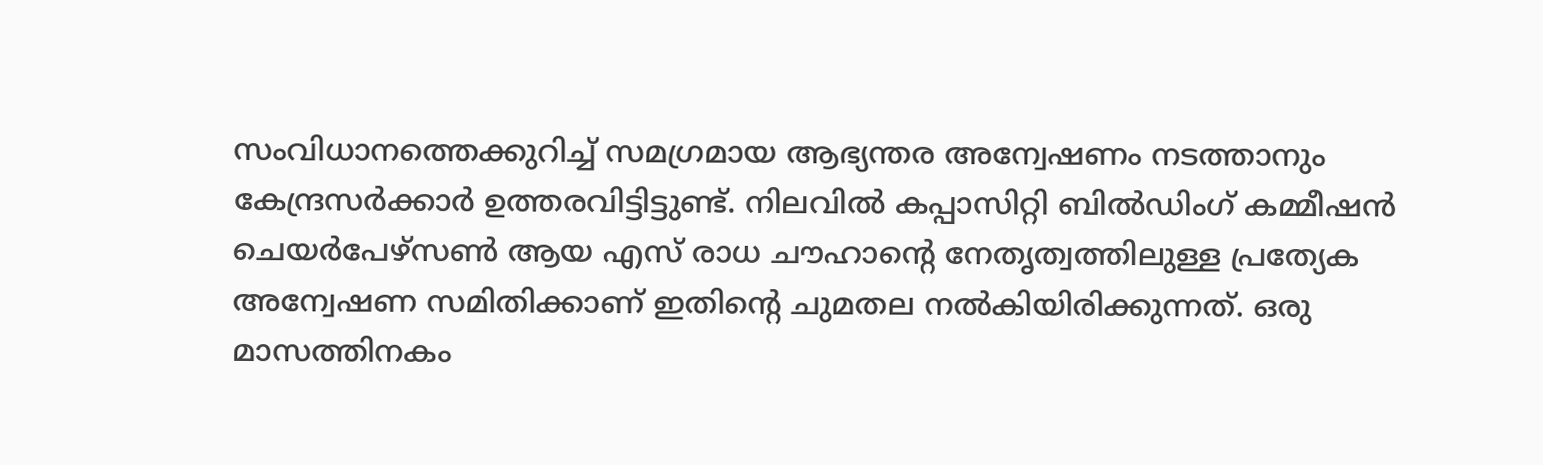സംവിധാനത്തെക്കുറിച്ച് സമഗ്രമായ ആഭ്യന്തര അന്വേഷണം നടത്താനും കേന്ദ്രസർക്കാർ ഉത്തരവിട്ടിട്ടുണ്ട്. നിലവിൽ കപ്പാസിറ്റി ബിൽഡിംഗ് കമ്മീഷൻ ചെയർപേഴ്സൺ ആയ എസ് രാധ ചൗഹാന്റെ നേതൃത്വത്തിലുള്ള പ്രത്യേക അന്വേഷണ സമിതിക്കാണ് ഇതിന്റെ ചുമതല നൽകിയിരിക്കുന്നത്. ഒരു മാസത്തിനകം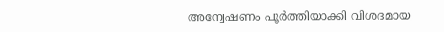അന്വേഷണം പൂർത്തിയാക്കി വിശദമായ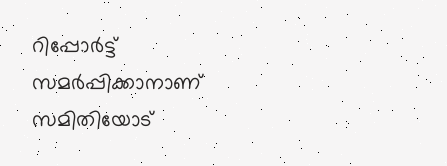റിപ്പോർട്ട് സമർപ്പിക്കാനാണ് സമിതിയോട്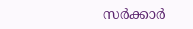സർക്കാർ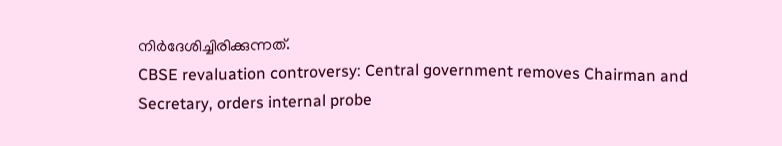നിർദേശിച്ചിരിക്കുന്നത്.
CBSE revaluation controversy: Central government removes Chairman and Secretary, orders internal probe